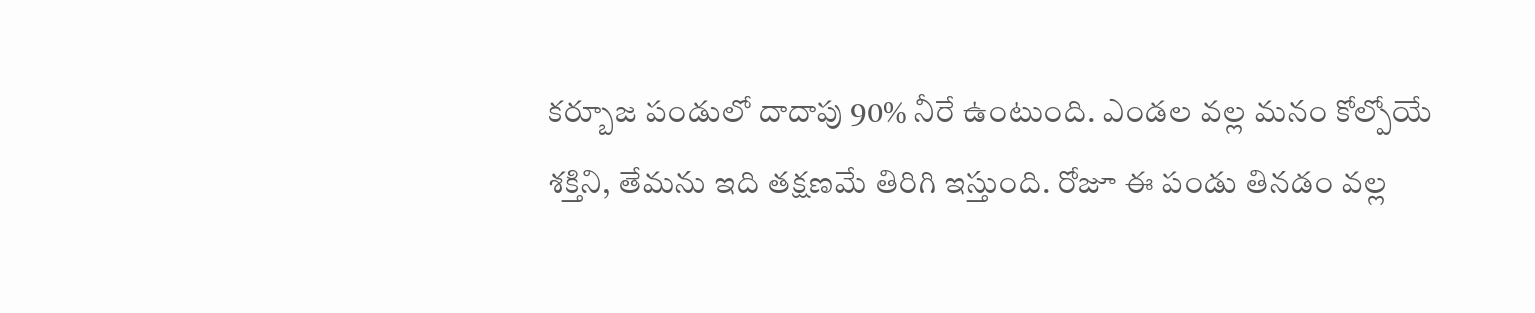కర్బూజ పండులో దాదాపు 90% నీరే ఉంటుంది. ఎండల వల్ల మనం కోల్పోయే శక్తిని, తేమను ఇది తక్షణమే తిరిగి ఇస్తుంది. రోజూ ఈ పండు తినడం వల్ల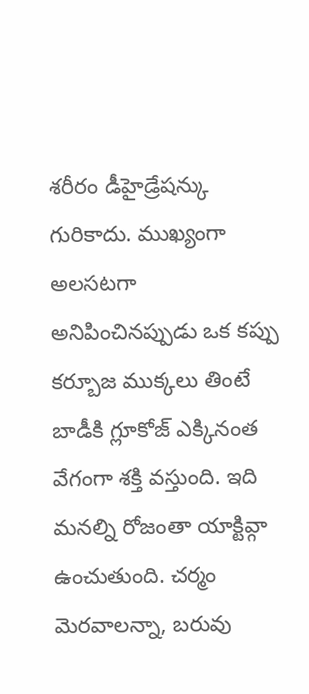శరీరం డీహైడ్రేషన్కు గురికాదు. ముఖ్యంగా అలసటగా అనిపించినప్పుడు ఒక కప్పు కర్బూజ ముక్కలు తింటే బాడీకి గ్లూకోజ్ ఎక్కినంత వేగంగా శక్తి వస్తుంది. ఇది మనల్ని రోజంతా యాక్టివ్గా ఉంచుతుంది. చర్మం మెరవాలన్నా, బరువు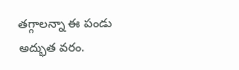తగ్గాలన్నా ఈ పండు అద్భుత వరం.